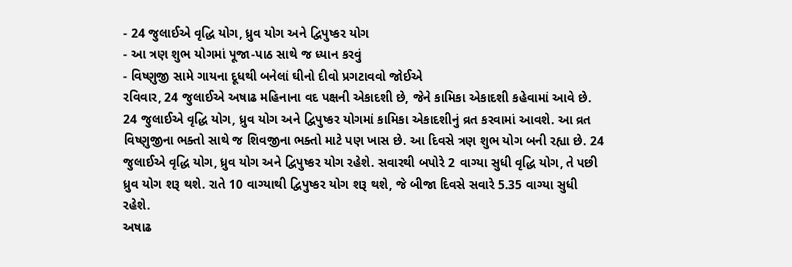- 24 જુલાઈએ વૃદ્ધિ યોગ, ધ્રુવ યોગ અને દ્વિપુષ્કર યોગ
- આ ત્રણ શુભ યોગમાં પૂજા-પાઠ સાથે જ ધ્યાન કરવું
- વિષ્ણુજી સામે ગાયના દૂધથી બનેલાં ઘીનો દીવો પ્રગટાવવો જોઈએ
રવિવાર, 24 જુલાઈએ અષાઢ મહિનાના વદ પક્ષની એકાદશી છે, જેને કામિકા એકાદશી કહેવામાં આવે છે. 24 જુલાઈએ વૃદ્ધિ યોગ, ધ્રુવ યોગ અને દ્વિપુષ્કર યોગમાં કામિકા એકાદશીનું વ્રત કરવામાં આવશે. આ વ્રત વિષ્ણુજીના ભક્તો સાથે જ શિવજીના ભક્તો માટે પણ ખાસ છે. આ દિવસે ત્રણ શુભ યોગ બની રહ્યા છે. 24 જુલાઈએ વૃદ્ધિ યોગ, ધ્રુવ યોગ અને દ્વિપુષ્કર યોગ રહેશે. સવારથી બપોરે 2 વાગ્યા સુધી વૃદ્ધિ યોગ, તે પછી ધ્રુવ યોગ શરૂ થશે. રાતે 10 વાગ્યાથી દ્વિપુષ્કર યોગ શરૂ થશે, જે બીજા દિવસે સવારે 5.35 વાગ્યા સુધી રહેશે.
અષાઢ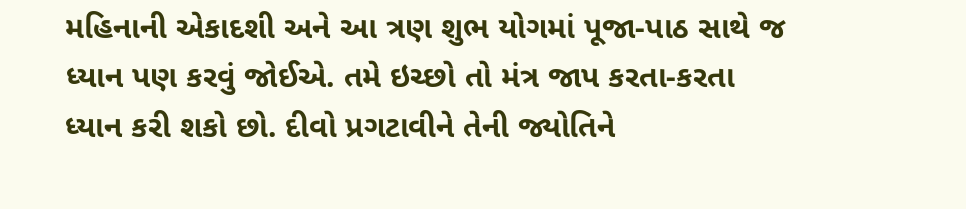મહિનાની એકાદશી અને આ ત્રણ શુભ યોગમાં પૂજા-પાઠ સાથે જ ધ્યાન પણ કરવું જોઈએ. તમે ઇચ્છો તો મંત્ર જાપ કરતા-કરતા ધ્યાન કરી શકો છો. દીવો પ્રગટાવીને તેની જ્યોતિને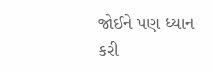જોઈને પણ ધ્યાન કરી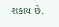શકાય છે.